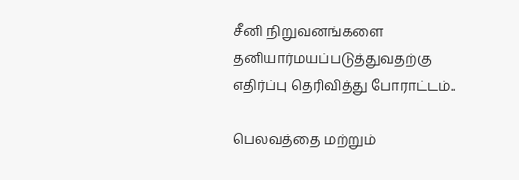சீனி நிறுவனங்களை தனியார்மயப்படுத்துவதற்கு எதிர்ப்பு தெரிவித்து போராட்டம்..

பெலவத்தை மற்றும்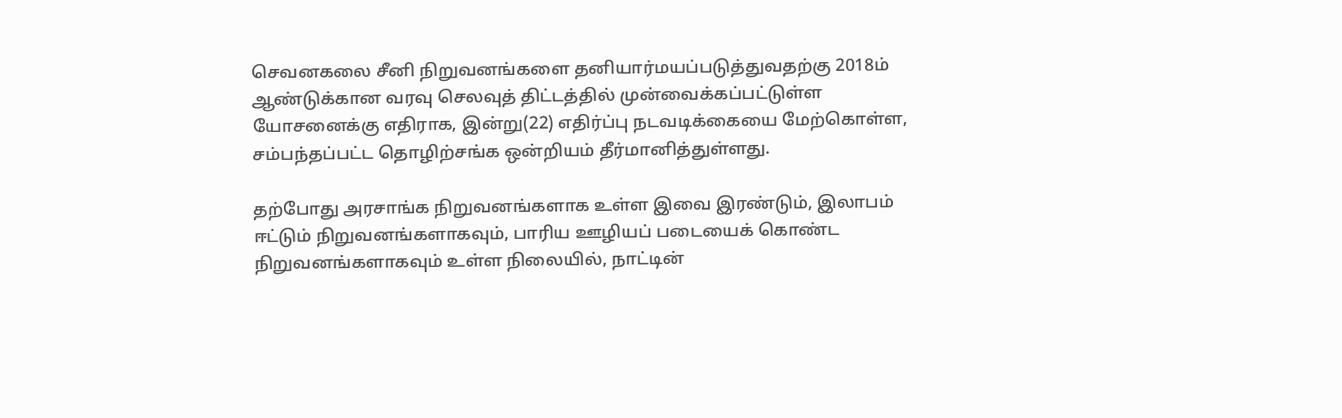செவனகலை சீனி நிறுவனங்களை தனியார்மயப்படுத்துவதற்கு 2018ம் ஆண்டுக்கான வரவு செலவுத் திட்டத்தில் முன்வைக்கப்பட்டுள்ள யோசனைக்கு எதிராக, இன்று(22) எதிர்ப்பு நடவடிக்கையை மேற்கொள்ள, சம்பந்தப்பட்ட தொழிற்சங்க ஒன்றியம் தீர்மானித்துள்ளது.

தற்போது அரசாங்க நிறுவனங்களாக உள்ள இவை இரண்டும், இலாபம் ஈட்டும் நிறுவனங்களாகவும், பாரிய ஊழியப் படையைக் கொண்ட நிறுவனங்களாகவும் உள்ள நிலையில், நாட்டின்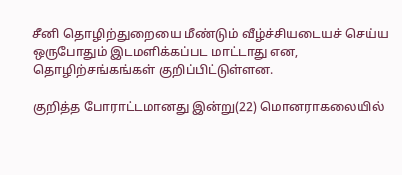சீனி தொழிற்துறையை மீண்டும் வீழ்ச்சியடையச் செய்ய ஒருபோதும் இடமளிக்கப்பட மாட்டாது என, தொழிற்சங்கங்கள் குறிப்பிட்டுள்ளன.

குறித்த போராட்டமானது இன்று(22) மொனராகலையில்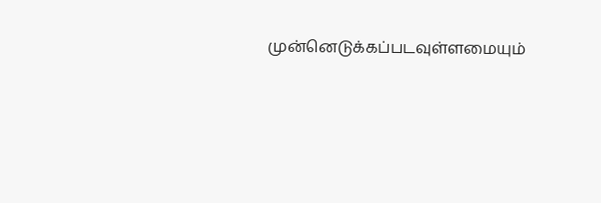முன்னெடுக்கப்படவுள்ளமையும்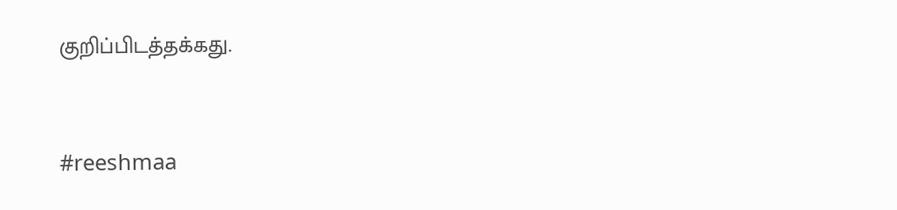குறிப்பிடத்தக்கது.



#reeshmaa